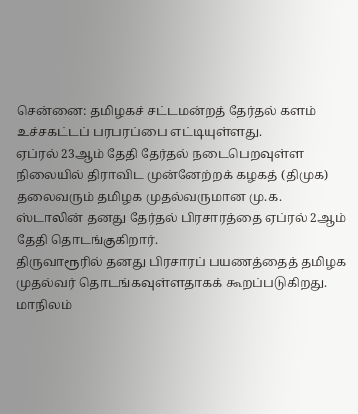சென்னை: தமிழகச் சட்டமன்றத் தேர்தல் களம் உச்சகட்டப் பரபரப்பை எட்டியுள்ளது.
ஏப்ரல் 23ஆம் தேதி தேர்தல் நடைபெறவுள்ள நிலையில் திராவிட முன்னேற்றக் கழகத் (திமுக) தலைவரும் தமிழக முதல்வருமான மு.க. ஸ்டாலின் தனது தேர்தல் பிரசாரத்தை ஏப்ரல் 2ஆம் தேதி தொடங்குகிறார்.
திருவாரூரில் தனது பிரசாரப் பயணத்தைத் தமிழக முதல்வர் தொடங்கவுள்ளதாகக் கூறப்படுகிறது.
மாநிலம்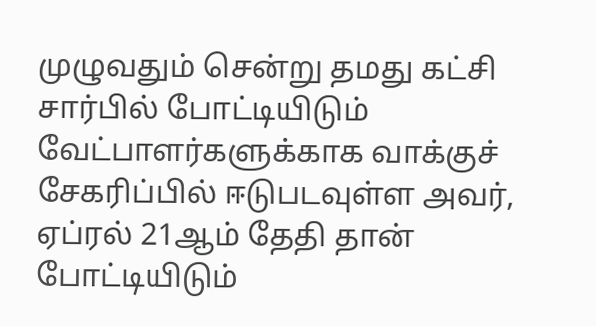முழுவதும் சென்று தமது கட்சி சார்பில் போட்டியிடும் வேட்பாளர்களுக்காக வாக்குச் சேகரிப்பில் ஈடுபடவுள்ள அவர், ஏப்ரல் 21ஆம் தேதி தான் போட்டியிடும்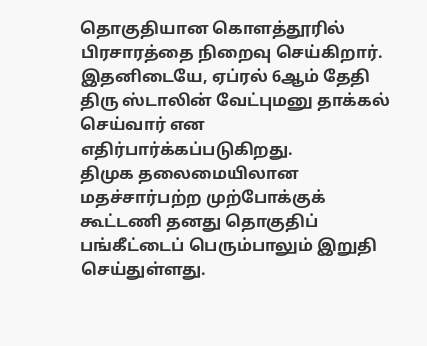தொகுதியான கொளத்தூரில் பிரசாரத்தை நிறைவு செய்கிறார்.
இதனிடையே, ஏப்ரல் 6ஆம் தேதி திரு ஸ்டாலின் வேட்புமனு தாக்கல் செய்வார் என எதிர்பார்க்கப்படுகிறது.
திமுக தலைமையிலான மதச்சார்பற்ற முற்போக்குக் கூட்டணி தனது தொகுதிப் பங்கீட்டைப் பெரும்பாலும் இறுதி செய்துள்ளது.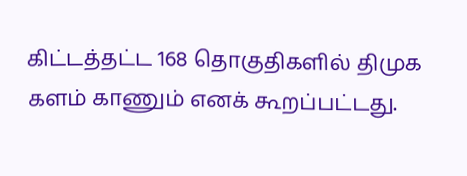கிட்டத்தட்ட 168 தொகுதிகளில் திமுக களம் காணும் எனக் கூறப்பட்டது.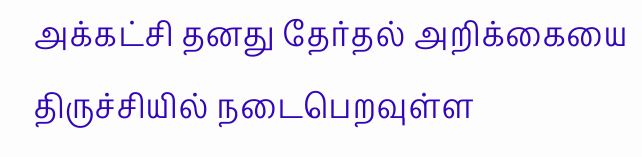அக்கட்சி தனது தேர்தல் அறிக்கையை திருச்சியில் நடைபெறவுள்ள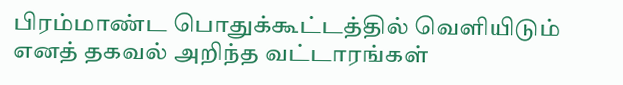பிரம்மாண்ட பொதுக்கூட்டத்தில் வெளியிடும் எனத் தகவல் அறிந்த வட்டாரங்கள்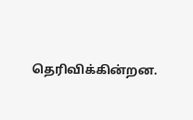தெரிவிக்கின்றன.